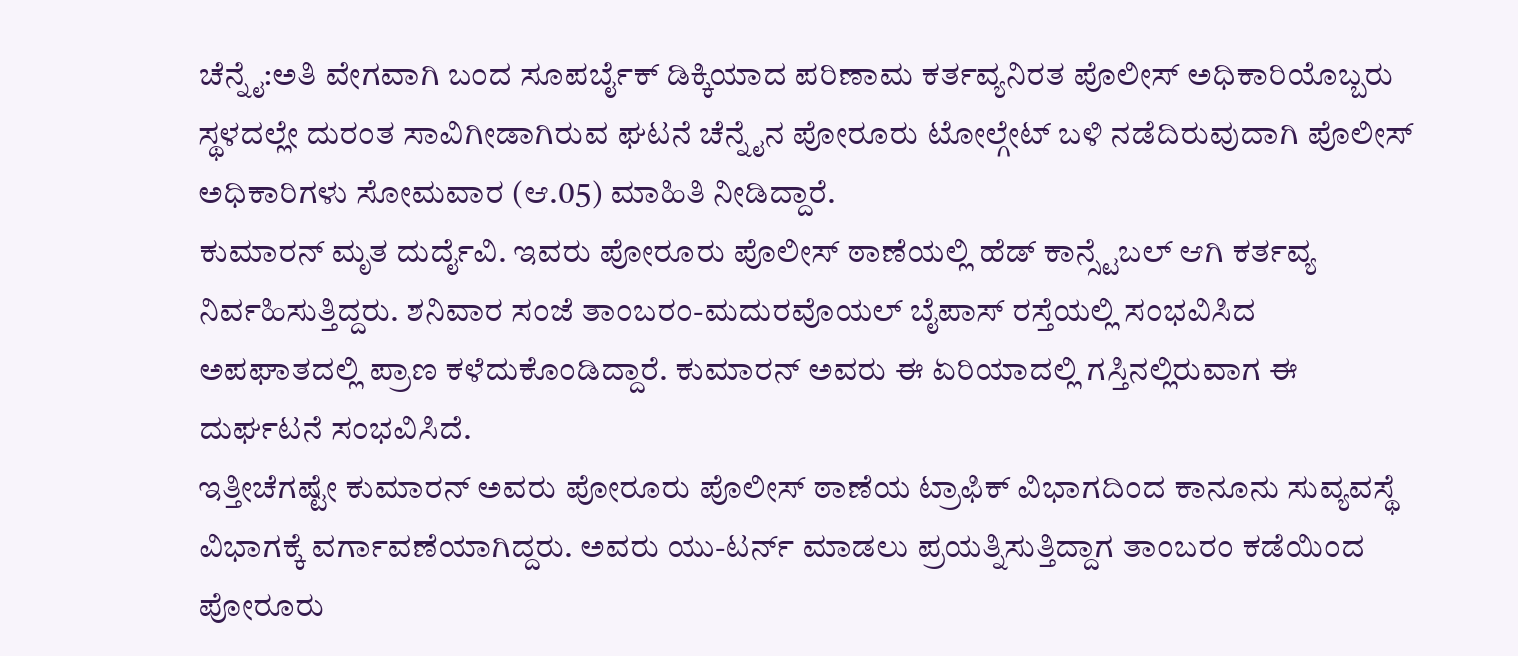ಚೆನ್ನೈ:ಅತಿ ವೇಗವಾಗಿ ಬಂದ ಸೂಪರ್ಬೈಕ್ ಡಿಕ್ಕಿಯಾದ ಪರಿಣಾಮ ಕರ್ತವ್ಯನಿರತ ಪೊಲೀಸ್ ಅಧಿಕಾರಿಯೊಬ್ಬರು ಸ್ಥಳದಲ್ಲೇ ದುರಂತ ಸಾವಿಗೀಡಾಗಿರುವ ಘಟನೆ ಚೆನ್ನೈನ ಪೋರೂರು ಟೋಲ್ಗೇಟ್ ಬಳಿ ನಡೆದಿರುವುದಾಗಿ ಪೊಲೀಸ್ ಅಧಿಕಾರಿಗಳು ಸೋಮವಾರ (ಆ.05) ಮಾಹಿತಿ ನೀಡಿದ್ದಾರೆ.
ಕುಮಾರನ್ ಮೃತ ದುರ್ದೈವಿ. ಇವರು ಪೋರೂರು ಪೊಲೀಸ್ ಠಾಣೆಯಲ್ಲಿ ಹೆಡ್ ಕಾನ್ಸ್ಟೆಬಲ್ ಆಗಿ ಕರ್ತವ್ಯ ನಿರ್ವಹಿಸುತ್ತಿದ್ದರು. ಶನಿವಾರ ಸಂಜೆ ತಾಂಬರಂ-ಮದುರವೊಯಲ್ ಬೈಪಾಸ್ ರಸ್ತೆಯಲ್ಲಿ ಸಂಭವಿಸಿದ ಅಪಘಾತದಲ್ಲಿ ಪ್ರಾಣ ಕಳೆದುಕೊಂಡಿದ್ದಾರೆ. ಕುಮಾರನ್ ಅವರು ಈ ಏರಿಯಾದಲ್ಲಿ ಗಸ್ತಿನಲ್ಲಿರುವಾಗ ಈ ದುರ್ಘಟನೆ ಸಂಭವಿಸಿದೆ.
ಇತ್ತೀಚೆಗಷ್ಟೇ ಕುಮಾರನ್ ಅವರು ಪೋರೂರು ಪೊಲೀಸ್ ಠಾಣೆಯ ಟ್ರಾಫಿಕ್ ವಿಭಾಗದಿಂದ ಕಾನೂನು ಸುವ್ಯವಸ್ಥೆ ವಿಭಾಗಕ್ಕೆ ವರ್ಗಾವಣೆಯಾಗಿದ್ದರು. ಅವರು ಯು-ಟರ್ನ್ ಮಾಡಲು ಪ್ರಯತ್ನಿಸುತ್ತಿದ್ದಾಗ ತಾಂಬರಂ ಕಡೆಯಿಂದ ಪೋರೂರು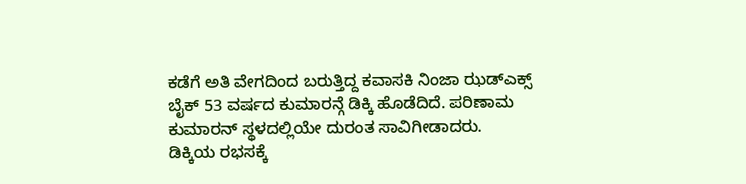ಕಡೆಗೆ ಅತಿ ವೇಗದಿಂದ ಬರುತ್ತಿದ್ದ ಕವಾಸಕಿ ನಿಂಜಾ ಝಡ್ಎಕ್ಸ್ ಬೈಕ್ 53 ವರ್ಷದ ಕುಮಾರನ್ಗೆ ಡಿಕ್ಕಿ ಹೊಡೆದಿದೆ. ಪರಿಣಾಮ ಕುಮಾರನ್ ಸ್ಥಳದಲ್ಲಿಯೇ ದುರಂತ ಸಾವಿಗೀಡಾದರು.
ಡಿಕ್ಕಿಯ ರಭಸಕ್ಕೆ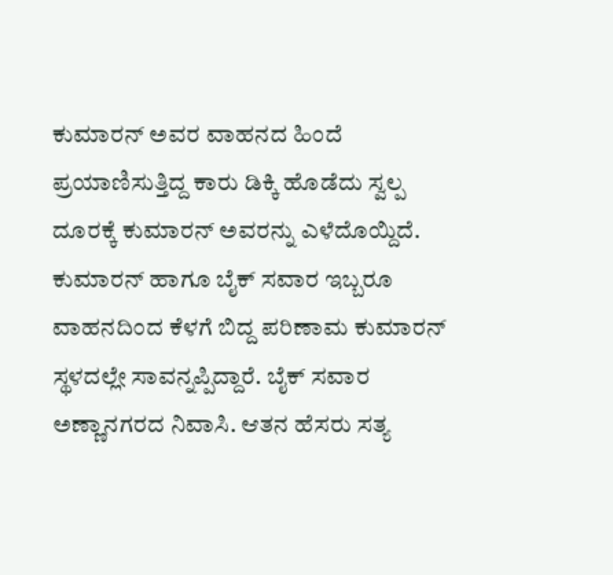ಕುಮಾರನ್ ಅವರ ವಾಹನದ ಹಿಂದೆ ಪ್ರಯಾಣಿಸುತ್ತಿದ್ದ ಕಾರು ಡಿಕ್ಕಿ ಹೊಡೆದು ಸ್ವಲ್ಪ ದೂರಕ್ಕೆ ಕುಮಾರನ್ ಅವರನ್ನು ಎಳೆದೊಯ್ದಿದೆ. ಕುಮಾರನ್ ಹಾಗೂ ಬೈಕ್ ಸವಾರ ಇಬ್ಬರೂ ವಾಹನದಿಂದ ಕೆಳಗೆ ಬಿದ್ದ ಪರಿಣಾಮ ಕುಮಾರನ್ ಸ್ಥಳದಲ್ಲೇ ಸಾವನ್ನಪ್ಪಿದ್ದಾರೆ. ಬೈಕ್ ಸವಾರ ಅಣ್ಣಾನಗರದ ನಿವಾಸಿ. ಆತನ ಹೆಸರು ಸತ್ಯ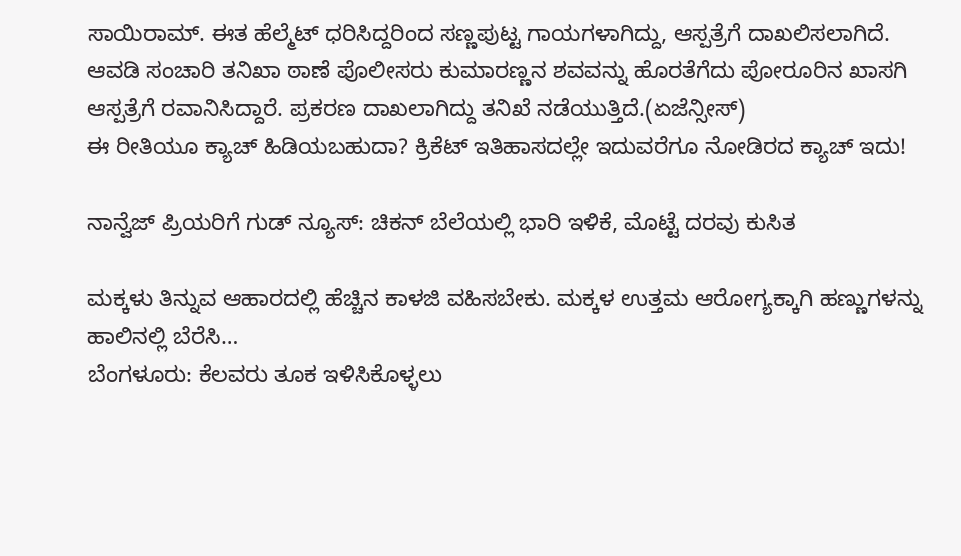ಸಾಯಿರಾಮ್. ಈತ ಹೆಲ್ಮೆಟ್ ಧರಿಸಿದ್ದರಿಂದ ಸಣ್ಣಪುಟ್ಟ ಗಾಯಗಳಾಗಿದ್ದು, ಆಸ್ಪತ್ರೆಗೆ ದಾಖಲಿಸಲಾಗಿದೆ.
ಆವಡಿ ಸಂಚಾರಿ ತನಿಖಾ ಠಾಣೆ ಪೊಲೀಸರು ಕುಮಾರಣ್ಣನ ಶವವನ್ನು ಹೊರತೆಗೆದು ಪೋರೂರಿನ ಖಾಸಗಿ ಆಸ್ಪತ್ರೆಗೆ ರವಾನಿಸಿದ್ದಾರೆ. ಪ್ರಕರಣ ದಾಖಲಾಗಿದ್ದು ತನಿಖೆ ನಡೆಯುತ್ತಿದೆ.(ಏಜೆನ್ಸೀಸ್)
ಈ ರೀತಿಯೂ ಕ್ಯಾಚ್ ಹಿಡಿಯಬಹುದಾ? ಕ್ರಿಕೆಟ್ ಇತಿಹಾಸದಲ್ಲೇ ಇದುವರೆಗೂ ನೋಡಿರದ ಕ್ಯಾಚ್ ಇದು!

ನಾನ್ವೆಜ್ ಪ್ರಿಯರಿಗೆ ಗುಡ್ ನ್ಯೂಸ್: ಚಿಕನ್ ಬೆಲೆಯಲ್ಲಿ ಭಾರಿ ಇಳಿಕೆ, ಮೊಟ್ಟೆ ದರವು ಕುಸಿತ

ಮಕ್ಕಳು ತಿನ್ನುವ ಆಹಾರದಲ್ಲಿ ಹೆಚ್ಚಿನ ಕಾಳಜಿ ವಹಿಸಬೇಕು. ಮಕ್ಕಳ ಉತ್ತಮ ಆರೋಗ್ಯಕ್ಕಾಗಿ ಹಣ್ಣುಗಳನ್ನು ಹಾಲಿನಲ್ಲಿ ಬೆರೆಸಿ…
ಬೆಂಗಳೂರು: ಕೆಲವರು ತೂಕ ಇಳಿಸಿಕೊಳ್ಳಲು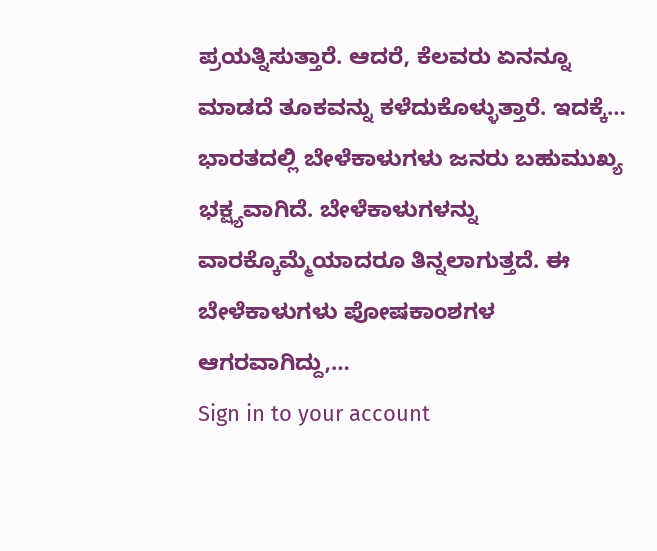ಪ್ರಯತ್ನಿಸುತ್ತಾರೆ. ಆದರೆ, ಕೆಲವರು ಏನನ್ನೂ ಮಾಡದೆ ತೂಕವನ್ನು ಕಳೆದುಕೊಳ್ಳುತ್ತಾರೆ. ಇದಕ್ಕೆ…
ಭಾರತದಲ್ಲಿ ಬೇಳೆಕಾಳುಗಳು ಜನರು ಬಹುಮುಖ್ಯ ಭಕ್ಷ್ಯವಾಗಿದೆ. ಬೇಳೆಕಾಳುಗಳನ್ನು ವಾರಕ್ಕೊಮ್ಮೆಯಾದರೂ ತಿನ್ನಲಾಗುತ್ತದೆ. ಈ ಬೇಳೆಕಾಳುಗಳು ಪೋಷಕಾಂಶಗಳ ಆಗರವಾಗಿದ್ದು,…
Sign in to your account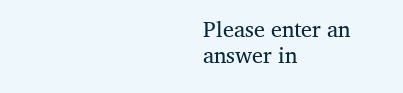Please enter an answer in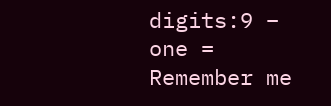digits:9 − one =
Remember me